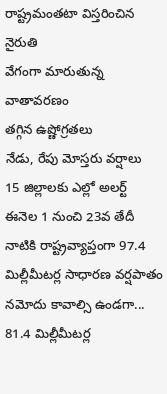రాష్ట్రమంతటా విస్తరించిన నైరుతి
వేగంగా మారుతున్న వాతావరణం
తగ్గిన ఉష్ణోగ్రతలు
నేడు, రేపు మోస్తరు వర్షాలు
15 జిల్లాలకు ఎల్లో అలర్ట్
ఈనెల 1 నుంచి 23వ తేదీ నాటికి రాష్ట్రవ్యాప్తంగా 97.4 మిల్లీమీటర్ల సాధారణ వర్షపాతం నమోదు కావాల్సి ఉండగా... 81.4 మిల్లీమీటర్ల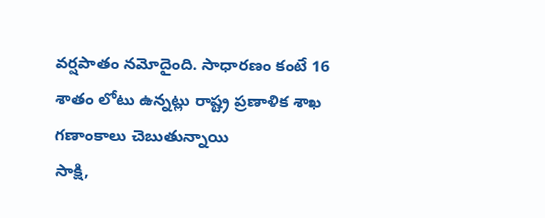వర్షపాతం నమోదైంది. సాధారణం కంటే 16 శాతం లోటు ఉన్నట్లు రాష్ట్ర ప్రణాళిక శాఖ గణాంకాలు చెబుతున్నాయి
సాక్షి,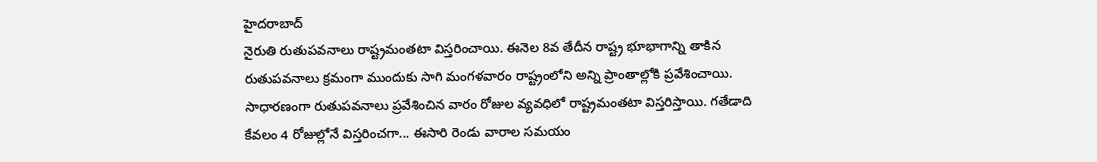హైదరాబాద్
నైరుతి రుతుపవనాలు రాష్ట్రమంతటా విస్తరించాయి. ఈనెల 8వ తేదీన రాష్ట్ర భూభాగాన్ని తాకిన రుతుపవనాలు క్రమంగా ముందుకు సాగి మంగళవారం రాష్ట్రంలోని అన్ని ప్రాంతాల్లోకి ప్రవేశించాయి. సాధారణంగా రుతుపవనాలు ప్రవేశించిన వారం రోజుల వ్యవధిలో రాష్ట్రమంతటా విస్తరిస్తాయి. గతేడాది కేవలం 4 రోజుల్లోనే విస్తరించగా... ఈసారి రెండు వారాల సమయం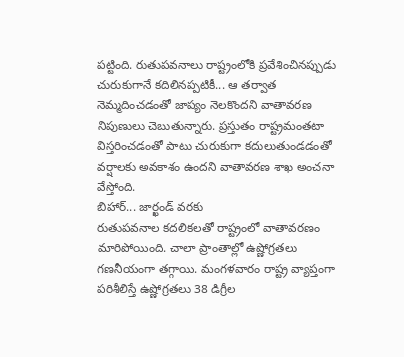పట్టింది. రుతుపవనాలు రాష్ట్రంలోకి ప్రవేశించినప్పుడు చురుకుగానే కదిలినప్పటికీ... ఆ తర్వాత నెమ్మదించడంతో జాప్యం నెలకొందని వాతావరణ నిపుణులు చెబుతున్నారు. ప్రస్తుతం రాష్ట్రమంతటా విస్తరించడంతో పాటు చురుకుగా కదులుతుండడంతో వర్షాలకు అవకాశం ఉందని వాతావరణ శాఖ అంచనా వేస్తోంది.
బిహార్... జార్ఖండ్ వరకు
రుతుపవనాల కదలికలతో రాష్ట్రంలో వాతావరణం మారిపోయింది. చాలా ప్రాంతాల్లో ఉష్ణోగ్రతలు గణనీయంగా తగ్గాయి. మంగళవారం రాష్ట్ర వ్యాప్తంగా పరిశీలిస్తే ఉష్ణోగ్రతలు 38 డిగ్రీల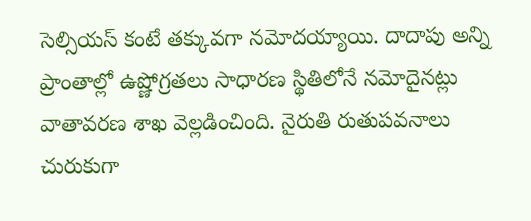సెల్సియస్ కంటే తక్కువగా నమోదయ్యాయి. దాదాపు అన్ని ప్రాంతాల్లో ఉష్ణోగ్రతలు సాధారణ స్థితిలోనే నమోదైనట్లు వాతావరణ శాఖ వెల్లడించింది. నైరుతి రుతుపవనాలు చురుకుగా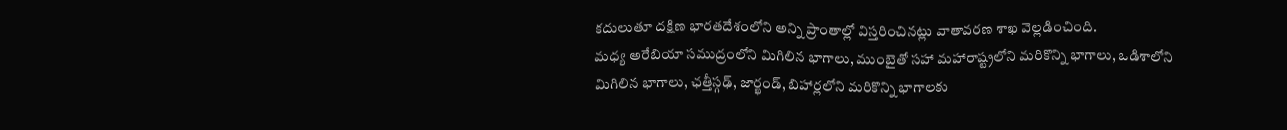కదులుతూ దక్షిణ భారతదేశంలోని అన్ని ప్రాంతాల్లో విస్తరించినట్లు వాతావరణ శాఖ వెల్లడించింది.
మధ్య అరేబియా సముద్రంలోని మిగిలిన భాగాలు, ముంబైతో సహా మహారాష్ట్రలోని మరికొన్ని భాగాలు, ఒడిశాలోని మిగిలిన భాగాలు, ఛత్తీస్గఢ్, జార్ఖండ్, బిహార్లలోని మరికొన్ని భాగాలకు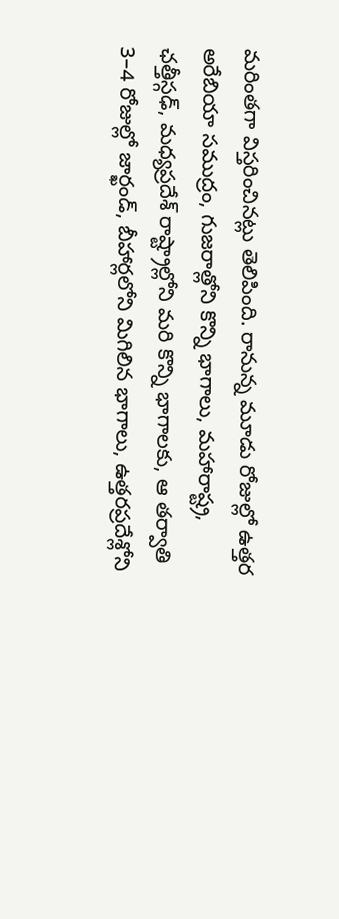మరింతగా విస్తరించినట్లు తెలిపింది. రానున్న మూడు రోజుల్లో ఉత్తర అరేబియా సముద్రం, గుజరాత్లోని కొన్ని భాగాలు, మహారాష్ట్ర, ఛత్తీస్గఢ్, మధ్యప్రదేశ్ రాష్ట్రాల్లోని మరి కొన్ని భాగాలకు, ఆ తర్వాతి 3–4 రోజుల్లో జార్ఖండ్, బీహార్లలోని మిగిలిన భాగాలు, ఉత్తరప్రదేశ్లోని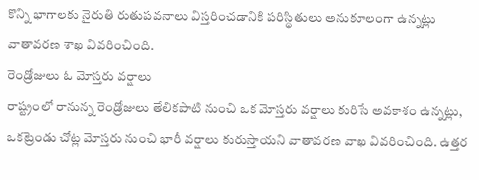కొన్ని భాగాలకు నైరుతి రుతుపవనాలు విస్తరించడానికి పరిస్థితులు అనుకూలంగా ఉన్నట్లు వాతావరణ శాఖ వివరించింది.
రెండ్రోజులు ఓ మోస్తరు వర్షాలు
రాష్ట్రంలో రానున్న రెండ్రోజులు తేలికపాటి నుంచి ఒక మోస్తరు వర్షాలు కురిసే అవకాశం ఉన్నట్లు, ఒకట్రెండు చోట్ల మోస్తరు నుంచి భారీ వర్షాలు కురుస్తాయని వాతావరణ వాఖ వివరించింది. ఉత్తర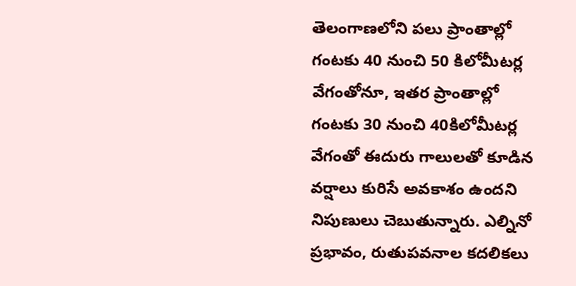తెలంగాణలోని పలు ప్రాంతాల్లో గంటకు 40 నుంచి 50 కిలోమీటర్ల వేగంతోనూ, ఇతర ప్రాంతాల్లో గంటకు 30 నుంచి 40కిలోమీటర్ల వేగంతో ఈదురు గాలులతో కూడిన వర్షాలు కురిసే అవకాశం ఉందని నిపుణులు చెబుతున్నారు. ఎల్నినో ప్రభావం, రుతుపవనాల కదలికలు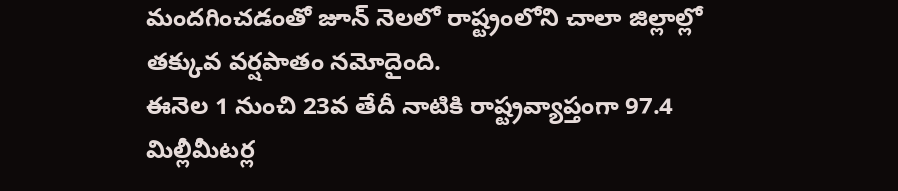మందగించడంతో జూన్ నెలలో రాష్ట్రంలోని చాలా జిల్లాల్లో తక్కువ వర్షపాతం నమోదైంది.
ఈనెల 1 నుంచి 23వ తేదీ నాటికి రాష్ట్రవ్యాప్తంగా 97.4 మిల్లీమీటర్ల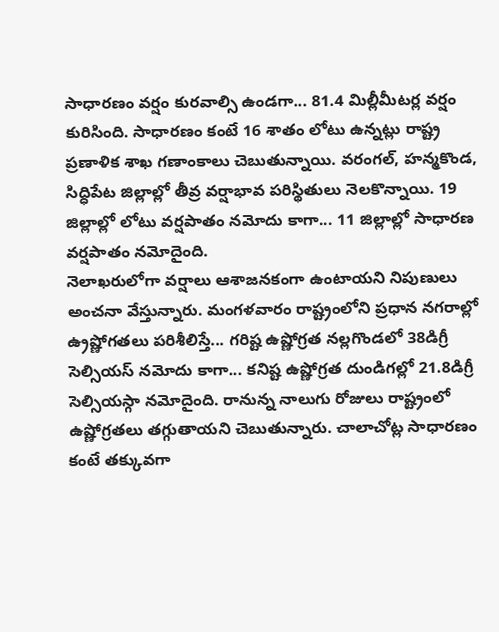సాధారణం వర్షం కురవాల్సి ఉండగా... 81.4 మిల్లీమీటర్ల వర్షం కురిసింది. సాధారణం కంటే 16 శాతం లోటు ఉన్నట్లు రాష్ట్ర ప్రణాళిక శాఖ గణాంకాలు చెబుతున్నాయి. వరంగల్, హన్మకొండ, సిద్ధిపేట జిల్లాల్లో తీవ్ర వర్షాభావ పరిస్థితులు నెలకొన్నాయి. 19 జిల్లాల్లో లోటు వర్షపాతం నమోదు కాగా... 11 జిల్లాల్లో సాధారణ వర్షపాతం నమోదైంది.
నెలాఖరులోగా వర్షాలు ఆశాజనకంగా ఉంటాయని నిపుణులు అంచనా వేస్తున్నారు. మంగళవారం రాష్ట్రంలోని ప్రధాన నగరాల్లో ఉ్రష్ణోగతలు పరిశీలిస్తే... గరిష్ట ఉష్ణోగ్రత నల్లగొండలో 38డిగ్రీ సెల్సియస్ నమోదు కాగా... కనిష్ట ఉష్ణోగ్రత దుండిగల్లో 21.8డిగ్రీ సెల్సియస్గా నమోదైంది. రానున్న నాలుగు రోజులు రాష్ట్రంలో ఉష్ణోగ్రతలు తగ్గుతాయని చెబుతున్నారు. చాలాచోట్ల సాధారణం కంటే తక్కువగా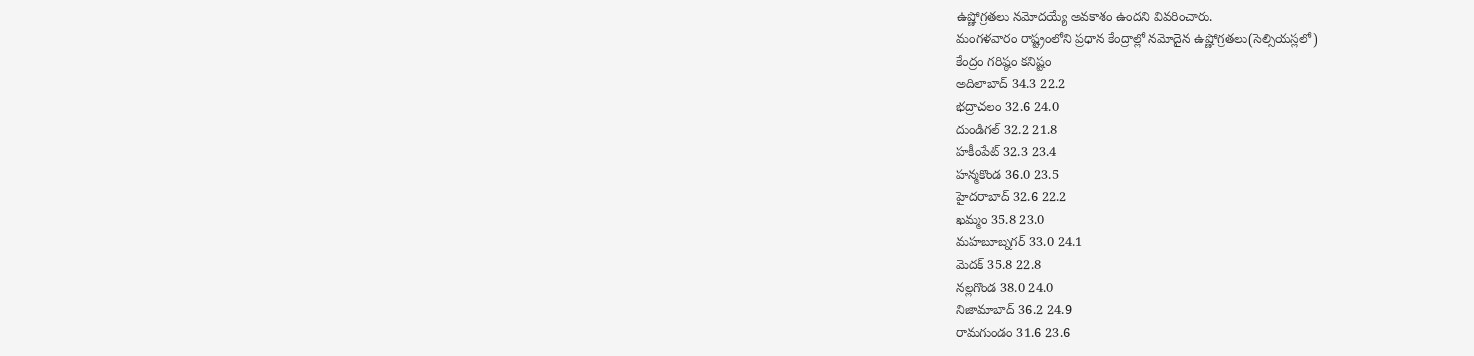ఉష్ణోగ్రతలు నమోదయ్యే అవకాశం ఉందని వివరించారు.
మంగళవారం రాష్ట్రంలోని ప్రధాన కేంద్రాల్లో నమోదైన ఉష్ణోగ్రతలు(సెల్సియస్లలో)
కేంద్రం గరిష్ఠం కనిష్టం
అదిలాబాద్ 34.3 22.2
భద్రాచలం 32.6 24.0
దుండిగల్ 32.2 21.8
హకీంపేట్ 32.3 23.4
హన్మకొండ 36.0 23.5
హైదరాబాద్ 32.6 22.2
ఖమ్మం 35.8 23.0
మహబూబ్నగర్ 33.0 24.1
మెదక్ 35.8 22.8
నల్లగొండ 38.0 24.0
నిజామాబాద్ 36.2 24.9
రామగుండం 31.6 23.6